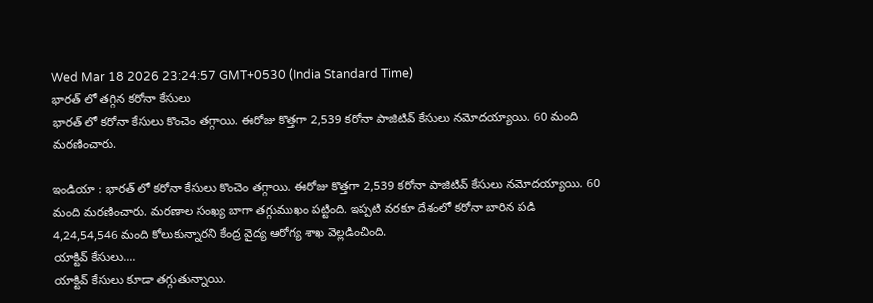Wed Mar 18 2026 23:24:57 GMT+0530 (India Standard Time)
భారత్ లో తగ్గిన కరోనా కేసులు
భారత్ లో కరోనా కేసులు కొంచెం తగ్గాయి. ఈరోజు కొత్తగా 2,539 కరోనా పాజిటివ్ కేసులు నమోదయ్యాయి. 60 మంది మరణించారు.

ఇండియా : భారత్ లో కరోనా కేసులు కొంచెం తగ్గాయి. ఈరోజు కొత్తగా 2,539 కరోనా పాజిటివ్ కేసులు నమోదయ్యాయి. 60 మంది మరణించారు. మరణాల సంఖ్య బాగా తగ్గుముఖం పట్టింది. ఇప్పటి వరకూ దేశంలో కరోనా బారిన పడి 4,24,54,546 మంది కోలుకున్నారని కేంద్ర వైద్య ఆరోగ్య శాఖ వెల్లడించింది.
యాక్టివ్ కేసులు....
యాక్టివ్ కేసులు కూడా తగ్గుతున్నాయి.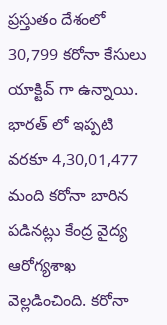ప్రస్తుతం దేశంలో 30,799 కరోనా కేసులు యాక్టివ్ గా ఉన్నాయి. భారత్ లో ఇప్పటి వరకూ 4,30,01,477 మంది కరోనా బారిన పడినట్లు కేంద్ర వైద్య ఆరోగ్యశాఖ వెల్లడించింది. కరోనా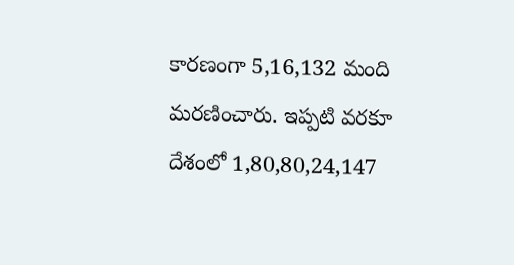కారణంగా 5,16,132 మంది మరణించారు. ఇప్పటి వరకూ దేశంలో 1,80,80,24,147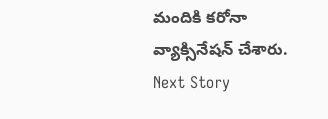మందికి కరోనా వ్యాక్సినేషన్ చేశారు.
Next Story